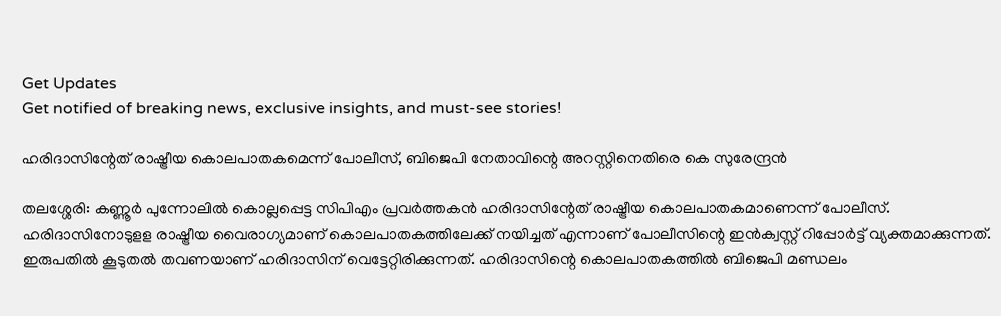Get Updates
Get notified of breaking news, exclusive insights, and must-see stories!

ഹരിദാസിന്റേത് രാഷ്ട്രീയ കൊലപാതകമെന്ന് പോലീസ്, ബിജെപി നേതാവിന്റെ അറസ്റ്റിനെതിരെ കെ സുരേന്ദ്രൻ

തലശ്ശേരി: കണ്ണൂര്‍ പുന്നോലില്‍ കൊല്ലപ്പെട്ട സിപിഎം പ്രവര്‍ത്തകന്‍ ഹരിദാസിന്റേത് രാഷ്ട്രീയ കൊലപാതകമാണെന്ന് പോലീസ്. ഹരിദാസിനോടുളള രാഷ്ട്രീയ വൈരാഗ്യമാണ് കൊലപാതകത്തിലേക്ക് നയിച്ചത് എന്നാണ് പോലീസിന്റെ ഇന്‍ക്വസ്റ്റ് റിപ്പോര്‍ട്ട് വ്യക്തമാക്കുന്നത്. ഇരുപതില്‍ കൂടുതല്‍ തവണയാണ് ഹരിദാസിന് വെട്ടേറ്റിരിക്കുന്നത്. ഹരിദാസിന്റെ കൊലപാതകത്തില്‍ ബിജെപി മണ്ഡലം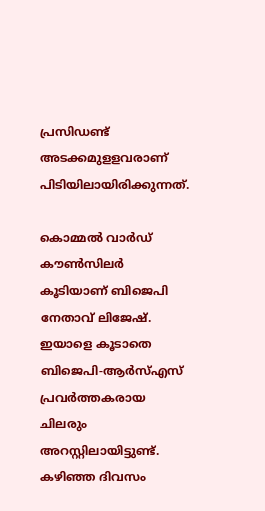പ്രസിഡണ്ട് അടക്കമുളളവരാണ് പിടിയിലായിരിക്കുന്നത്.

കൊമ്മല്‍ വാര്‍ഡ് കൗണ്‍സിലര്‍ കൂടിയാണ് ബിജെപി നേതാവ് ലിജേഷ്. ഇയാളെ കൂടാതെ ബിജെപി-ആര്‍സ്എസ് പ്രവര്‍ത്തകരായ ചിലരും അറസ്റ്റിലായിട്ടുണ്ട്. കഴിഞ്ഞ ദിവസം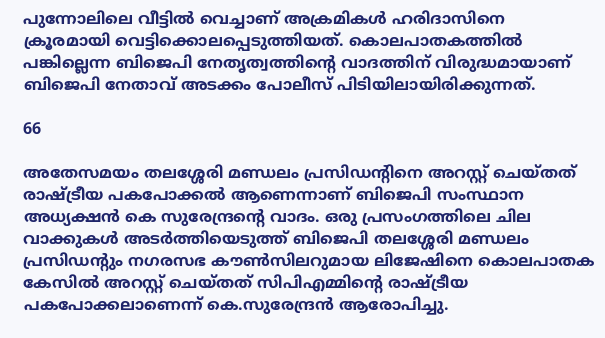പുന്നോലിലെ വീട്ടില്‍ വെച്ചാണ് അക്രമികള്‍ ഹരിദാസിനെ ക്രൂരമായി വെട്ടിക്കൊലപ്പെടുത്തിയത്. കൊലപാതകത്തില്‍ പങ്കില്ലെന്ന ബിജെപി നേതൃത്വത്തിന്റെ വാദത്തിന് വിരുദ്ധമായാണ് ബിജെപി നേതാവ് അടക്കം പോലീസ് പിടിയിലായിരിക്കുന്നത്.

66

അതേസമയം തലശ്ശേരി മണ്ഡലം പ്രസിഡന്റിനെ അറസ്റ്റ് ചെയ്തത് രാഷ്ട്രീയ പകപോക്കൽ ആണെന്നാണ് ബിജെപി സംസ്ഥാന അധ്യക്ഷൻ കെ സുരേന്ദ്രന്റെ വാദം. ഒരു പ്രസംഗത്തിലെ ചില വാക്കുകൾ അടർത്തിയെടുത്ത് ബിജെപി തലശ്ശേരി മണ്ഡലം പ്രസിഡന്റും നഗരസഭ കൗൺസിലറുമായ ലിജേഷിനെ കൊലപാതക കേസിൽ അറസ്റ്റ് ചെയ്തത് സിപിഎമ്മിന്റെ രാഷ്ട്രീയ പകപോക്കലാണെന്ന് കെ.സുരേന്ദ്രൻ ആരോപിച്ചു.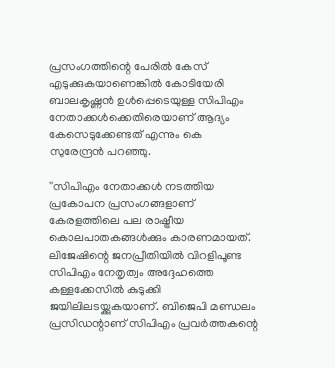പ്രസംഗത്തിന്റെ പേരിൽ കേസ് എടുക്കുകയാണെങ്കിൽ കോടിയേരി ബാലകൃഷ്ണൻ ഉൾപ്പെടെയുള്ള സിപിഎം നേതാക്കൾക്കെതിരെയാണ് ആദ്യം കേസെടുക്കേണ്ടത് എന്നും കെ സുരേന്ദ്രൻ പറഞ്ഞു.

''സിപിഎം നേതാക്കൾ നടത്തിയ പ്രകോപന പ്രസംഗങ്ങളാണ് കേരളത്തിലെ പല രാഷ്ട്രീയ കൊലപാതകങ്ങൾക്കും കാരണമായത്. ലിജേഷിന്റെ ജനപ്രീതിയിൽ വിറളിപൂണ്ട സിപിഎം നേതൃത്വം അദ്ദേഹത്തെ കള്ളക്കേസിൽ കുടുക്കി ജയിലിലടയ്ക്കുകയാണ്. ബിജെപി മണ്ഡലം പ്രസിഡന്റാണ് സിപിഎം പ്രവർത്തകന്റെ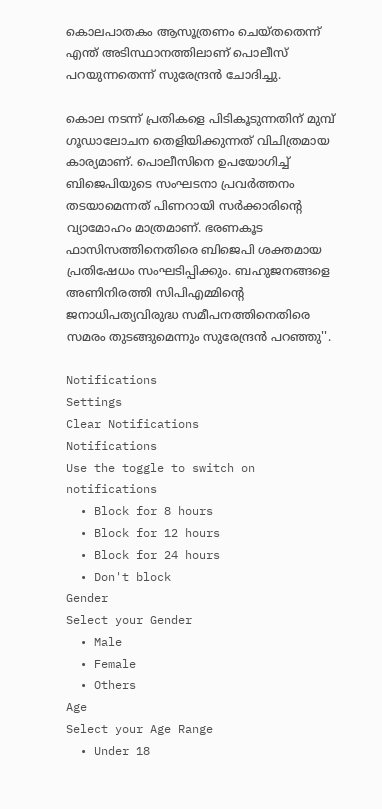കൊലപാതകം ആസൂത്രണം ചെയ്തതെന്ന് എന്ത് അടിസ്ഥാനത്തിലാണ് പൊലീസ് പറയുന്നതെന്ന് സുരേന്ദ്രൻ ചോദിച്ചു.

കൊല നടന്ന് പ്രതികളെ പിടികൂടുന്നതിന് മുമ്പ് ഗൂഡാലോചന തെളിയിക്കുന്നത് വിചിത്രമായ കാര്യമാണ്. പൊലീസിനെ ഉപയോഗിച്ച് ബിജെപിയുടെ സംഘടനാ പ്രവർത്തനം തടയാമെന്നത് പിണറായി സർക്കാരിന്റെ വ്യാമോഹം മാത്രമാണ്. ഭരണകൂട ഫാസിസത്തിനെതിരെ ബിജെപി ശക്തമായ പ്രതിഷേധം സംഘടിപ്പിക്കും. ബഹുജനങ്ങളെ അണിനിരത്തി സിപിഎമ്മിന്റെ ജനാധിപത്യവിരുദ്ധ സമീപനത്തിനെതിരെ സമരം തുടങ്ങുമെന്നും സുരേന്ദ്രൻ പറഞ്ഞു''.

Notifications
Settings
Clear Notifications
Notifications
Use the toggle to switch on notifications
  • Block for 8 hours
  • Block for 12 hours
  • Block for 24 hours
  • Don't block
Gender
Select your Gender
  • Male
  • Female
  • Others
Age
Select your Age Range
  • Under 18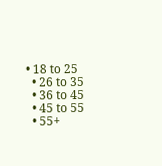• 18 to 25
  • 26 to 35
  • 36 to 45
  • 45 to 55
  • 55+